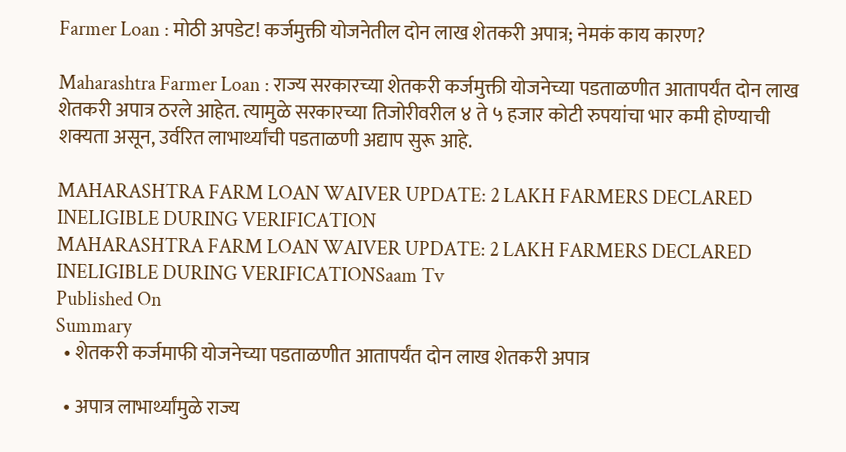Farmer Loan : मोठी अपडेट! कर्जमुक्ती योजनेतील दोन लाख शेतकरी अपात्र; नेमकं काय कारण?

Maharashtra Farmer Loan : राज्य सरकारच्या शेतकरी कर्जमुक्ती योजनेच्या पडताळणीत आतापर्यंत दोन लाख शेतकरी अपात्र ठरले आहेत. त्यामुळे सरकारच्या तिजोरीवरील ४ ते ५ हजार कोटी रुपयांचा भार कमी होण्याची शक्यता असून, उर्वरित लाभार्थ्यांची पडताळणी अद्याप सुरू आहे.

MAHARASHTRA FARM LOAN WAIVER UPDATE: 2 LAKH FARMERS DECLARED INELIGIBLE DURING VERIFICATION
MAHARASHTRA FARM LOAN WAIVER UPDATE: 2 LAKH FARMERS DECLARED INELIGIBLE DURING VERIFICATIONSaam Tv
Published On
Summary
  • शेतकरी कर्जमाफी योजनेच्या पडताळणीत आतापर्यंत दोन लाख शेतकरी अपात्र

  • अपात्र लाभार्थ्यांमुळे राज्य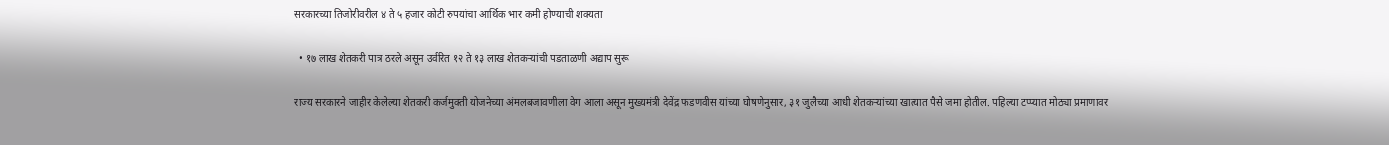सरकारच्या तिजोरीवरील ४ ते ५ हजार कोटी रुपयांचा आर्थिक भार कमी होण्याची शक्यता

  • १७ लाख शेतकरी पात्र ठरले असून उर्वरित १२ ते १३ लाख शेतकऱ्यांची पडताळणी अद्याप सुरू

राज्य सरकारने जाहीर केलेल्या शेतकरी कर्जमुक्ती योजनेच्या अंमलबजावणीला वेग आला असून मुख्यमंत्री देवेंद्र फडणवीस यांच्या घोषणेनुसार, ३१ जुलैच्या आधी शेतकऱ्यांच्या खात्यात पैसे जमा होतील. पहिल्या टप्प्यात मोठ्या प्रमाणावर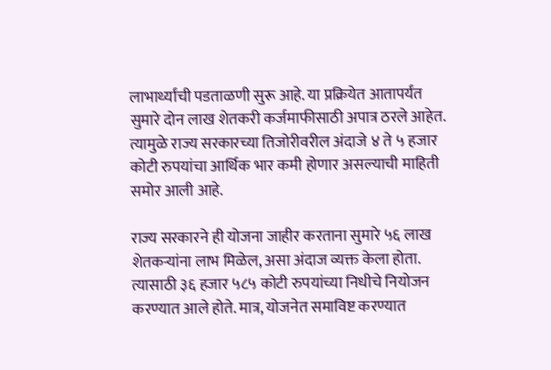लाभार्थ्यांची पडताळणी सुरू आहे. या प्रक्रियेत आतापर्यंत सुमारे दोन लाख शेतकरी कर्जमाफीसाठी अपात्र ठरले आहेत. त्यामुळे राज्य सरकारच्या तिजोरीवरील अंदाजे ४ ते ५ हजार कोटी रुपयांचा आर्थिक भार कमी होणार असल्याची माहिती समोर आली आहे.

राज्य सरकारने ही योजना जाहीर करताना सुमारे ५६ लाख शेतकऱ्यांना लाभ मिळेल, असा अंदाज व्यक्त केला होता. त्यासाठी ३६ हजार ५८५ कोटी रुपयांच्या निधीचे नियोजन करण्यात आले होते. मात्र, योजनेत समाविष्ट करण्यात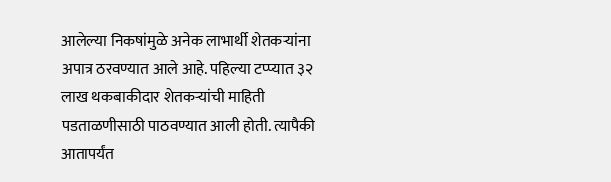आलेल्या निकषांमुळे अनेक लाभार्थी शेतकऱ्यांना अपात्र ठरवण्यात आले आहे. पहिल्या टप्प्यात ३२ लाख थकबाकीदार शेतकऱ्यांची माहिती पडताळणीसाठी पाठवण्यात आली होती. त्यापैकी आतापर्यंत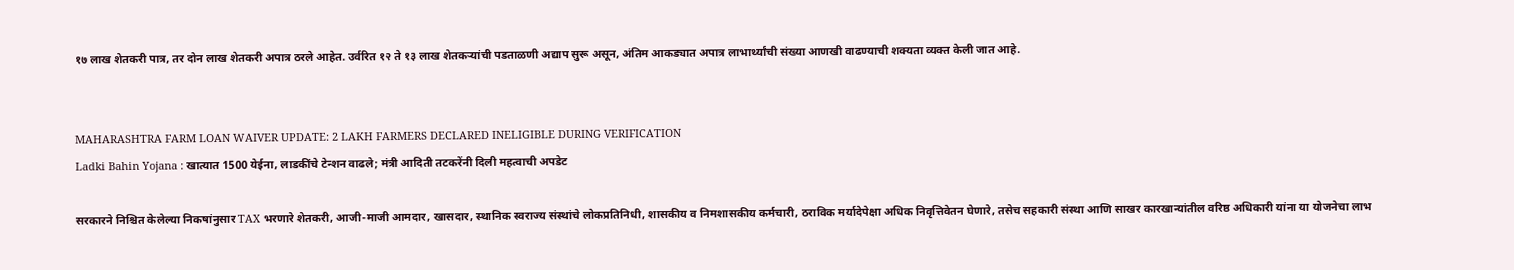१७ लाख शेतकरी पात्र, तर दोन लाख शेतकरी अपात्र ठरले आहेत. उर्वरित १२ ते १३ लाख शेतकऱ्यांची पडताळणी अद्याप सुरू असून, अंतिम आकड्यात अपात्र लाभार्थ्यांची संख्या आणखी वाढण्याची शक्यता व्यक्त केली जात आहे.


MAHARASHTRA FARM LOAN WAIVER UPDATE: 2 LAKH FARMERS DECLARED INELIGIBLE DURING VERIFICATION
Ladki Bahin Yojana : खात्यात 1500 येईना, लाडकींचे टेन्शन वाढले; मंत्री आदिती तटकरेंनी दिली महत्वाची अपडेट

सरकारने निश्चित केलेल्या निकषांनुसार TAX भरणारे शेतकरी, आजी-माजी आमदार, खासदार, स्थानिक स्वराज्य संस्थांचे लोकप्रतिनिधी, शासकीय व निमशासकीय कर्मचारी, ठराविक मर्यादेपेक्षा अधिक निवृत्तिवेतन घेणारे, तसेच सहकारी संस्था आणि साखर कारखान्यांतील वरिष्ठ अधिकारी यांना या योजनेचा लाभ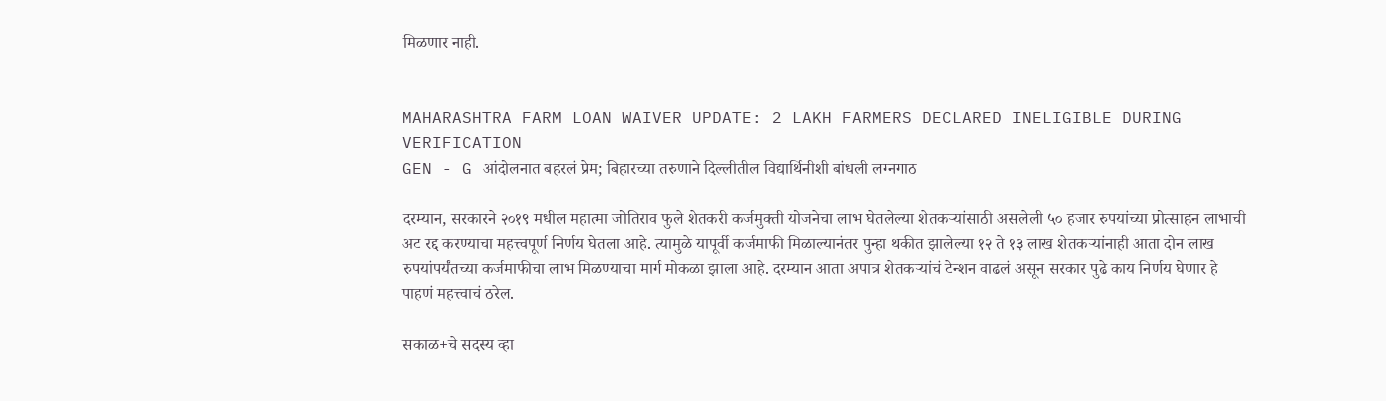मिळणार नाही.


MAHARASHTRA FARM LOAN WAIVER UPDATE: 2 LAKH FARMERS DECLARED INELIGIBLE DURING VERIFICATION
GEN - G आंदोलनात बहरलं प्रेम; बिहारच्या तरुणाने दिल्लीतील विद्यार्थिनीशी बांधली लग्नगाठ

दरम्यान, सरकारने २०१९ मधील महात्मा जोतिराव फुले शेतकरी कर्जमुक्ती योजनेचा लाभ घेतलेल्या शेतकऱ्यांसाठी असलेली ५० हजार रुपयांच्या प्रोत्साहन लाभाची अट रद्द करण्याचा महत्त्वपूर्ण निर्णय घेतला आहे. त्यामुळे यापूर्वी कर्जमाफी मिळाल्यानंतर पुन्हा थकीत झालेल्या १२ ते १३ लाख शेतकऱ्यांनाही आता दोन लाख रुपयांपर्यंतच्या कर्जमाफीचा लाभ मिळण्याचा मार्ग मोकळा झाला आहे. दरम्यान आता अपात्र शेतकऱ्यांचं टेन्शन वाढलं असून सरकार पुढे काय निर्णय घेणार हे पाहणं महत्त्वाचं ठरेल.

सकाळ+चे सदस्य व्हा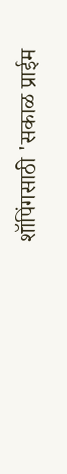शॉपिंगसाठी 'सकाळ प्राईम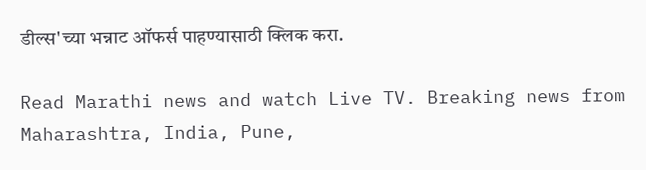डील्स'च्या भन्नाट ऑफर्स पाहण्यासाठी क्लिक करा.

Read Marathi news and watch Live TV. Breaking news from Maharashtra, India, Pune,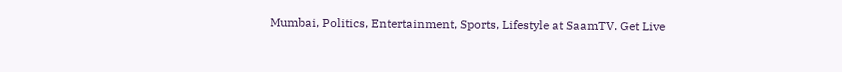Mumbai, Politics, Entertainment, Sports, Lifestyle at SaamTV. Get Live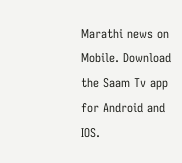Marathi news on Mobile. Download the Saam Tv app for Android and IOS.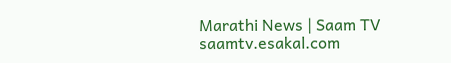Marathi News | Saam TV
saamtv.esakal.com